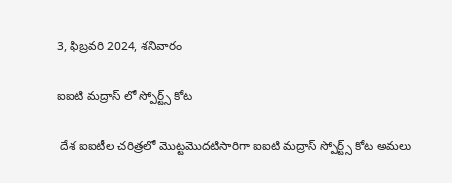3, ఫిబ్రవరి 2024, శనివారం

ఐఐటి మద్రాస్ లో స్పోర్ట్స్ కోట

 దేశ ఐఐటీల చరిత్రలో మొట్టమొదటిసారిగా ఐఐటి మద్రాస్ స్పోర్ట్స్ కోట అమలు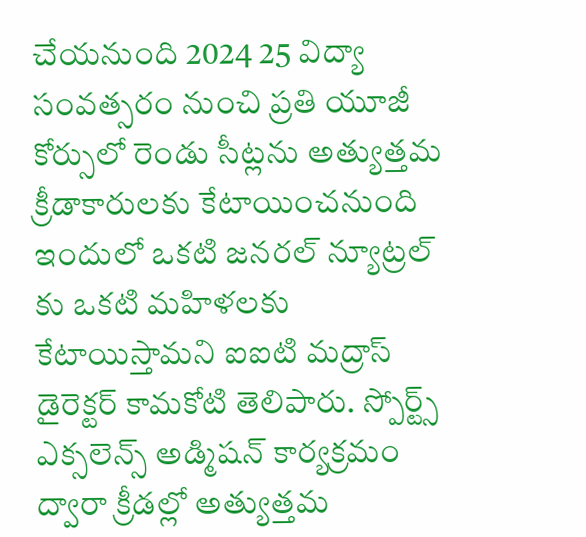చేయనుంది 2024 25 విద్యా సంవత్సరం నుంచి ప్రతి యూజీ కోర్సులో రెండు సీట్లను అత్యుత్తమ క్రీడాకారులకు కేటాయించనుంది ఇందులో ఒకటి జనరల్ న్యూట్రల్ కు ఒకటి మహిళలకు కేటాయిస్తామని ఐఐటి మద్రాస్ డైరెక్టర్ కామకోటి తెలిపారు. స్పోర్ట్స్ ఎక్సలెన్స్ అడ్మిషన్ కార్యక్రమం ద్వారా క్రీడల్లో అత్యుత్తమ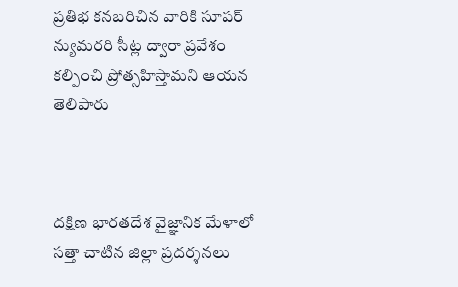ప్రతిభ కనబరిచిన వారికి సూపర్ న్యుమరరి సీట్ల ద్వారా ప్రవేశం కల్పించి ప్రోత్సహిస్తామని ఆయన తెలిపారు



దక్షిణ భారతదేశ వైజ్ఞానిక మేళాలో సత్తా చాటిన జిల్లా ప్రదర్శనలు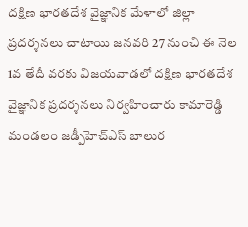దక్షిణ భారతదేశ వైజ్ఞానిక మేళాలో జిల్లా ప్రదర్శనలు చాటాయి జనవరి 27 నుంచి ఈ నెల 1వ తేదీ వరకు విజయవాడలో దక్షిణ భారతదేశ వైజ్ఞానిక ప్రదర్శనలు నిర్వహించారు కామారెడ్డి మండలం జడ్పీహెచ్ఎస్ బాలుర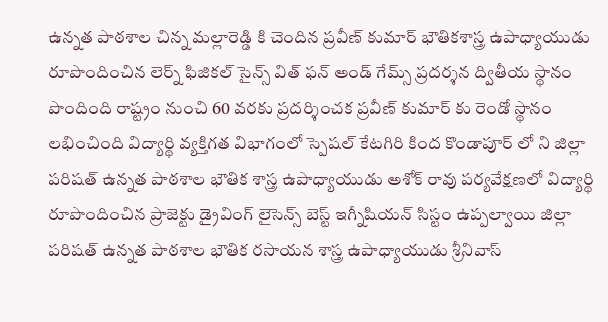ఉన్నత పాఠశాల చిన్న మల్లారెడ్డి కి చెందిన ప్రవీణ్ కుమార్ భౌతికశాస్త్ర ఉపాధ్యాయుడు రూపొందించిన లెర్న్ ఫిజికల్ సైన్స్ విత్ ఫన్ అండ్ గేమ్స్ ప్రదర్శన ద్వితీయ స్థానం పొందింది రాష్ట్రం నుంచి 60 వరకు ప్రదర్శించక ప్రవీణ్ కుమార్ కు రెండో స్థానం లభించింది విద్యార్థి వ్యక్తిగత విభాగంలో స్పెషల్ కేటగిరి కింద కొండాపూర్ లో ని జిల్లా పరిషత్ ఉన్నత పాఠశాల భౌతిక శాస్త్ర ఉపాధ్యాయుడు అశోక్ రావు పర్యవేక్షణలో విద్యార్థి రూపొందించిన ప్రాజెక్టు డ్రైవింగ్ లైసెన్స్ బెస్ట్ ఇగ్నీషియన్ సిస్టం ఉప్పల్వాయి జిల్లా పరిషత్ ఉన్నత పాఠశాల భౌతిక రసాయన శాస్త్ర ఉపాధ్యాయుడు శ్రీనివాస్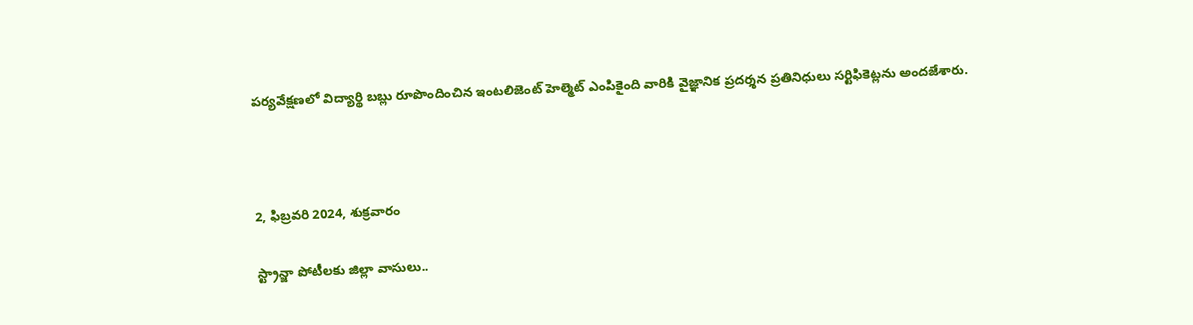పర్యవేక్షణలో విద్యార్థి బబ్లు రూపొందించిన ఇంటలిజెంట్ హెల్మెట్ ఎంపికైంది వారికి వైజ్ఞానిక ప్రదర్శన ప్రతినిధులు సర్టిఫికెట్లను అందజేశారు.



2, ఫిబ్రవరి 2024, శుక్రవారం

స్ట్రాన్జా పోటీలకు జిల్లా వాసులు..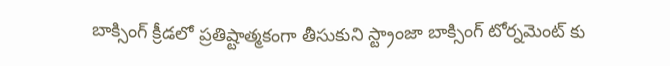బాక్సింగ్ క్రీడలో ప్రతిష్టాత్మకంగా తీసుకుని స్ట్రాంజా బాక్సింగ్ టోర్నమెంట్ కు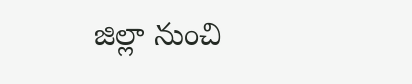జిల్లా నుంచి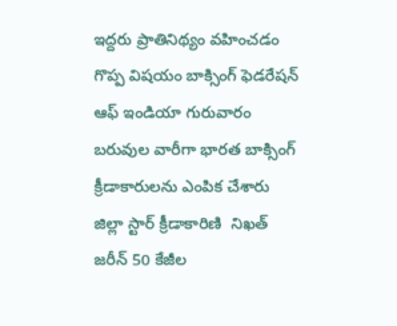ఇద్దరు ప్రాతినిథ్యం వహించడం గొప్ప విషయం బాక్సింగ్ ఫెడరేషన్ ఆఫ్ ఇండియా గురువారం బరువుల వారీగా భారత బాక్సింగ్ క్రీడాకారులను ఎంపిక చేశారు జిల్లా స్టార్ క్రీడాకారిణి  నిఖత్ జరీన్ 50 కేజీల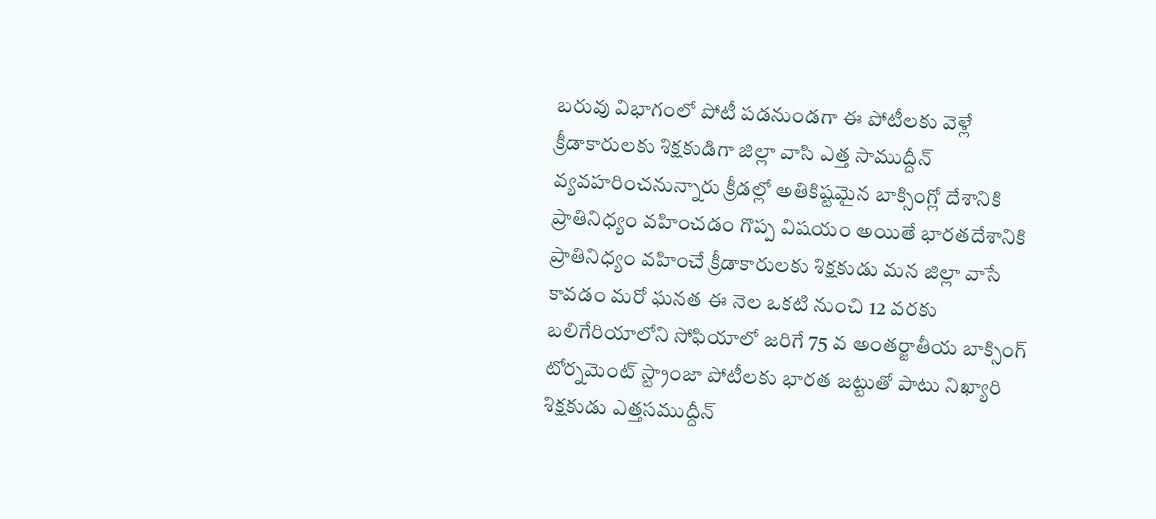బరువు విభాగంలో పోటీ పడనుండగా ఈ పోటీలకు వెళ్లే క్రీడాకారులకు శిక్షకుడిగా జిల్లా వాసి ఎత్త సాముద్దీన్ వ్యవహరించనున్నారు క్రీడల్లో అతికిష్టమైన బాక్సింగ్లో దేశానికి ప్రాతినిధ్యం వహించడం గొప్ప విషయం అయితే భారతదేశానికి ప్రాతినిధ్యం వహించే క్రీడాకారులకు శిక్షకుడు మన జిల్లా వాసే కావడం మరో ఘనత ఈ నెల ఒకటి నుంచి 12 వరకు బలిగేరియాలోని సోఫియాలో జరిగే 75 వ అంతర్జాతీయ బాక్సింగ్ టోర్నమెంట్ స్ట్రాంజా పోటీలకు భారత జట్టుతో పాటు నిఖ్యారి శిక్షకుడు ఎత్తసముద్దీన్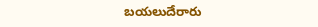బయలుదేరారు